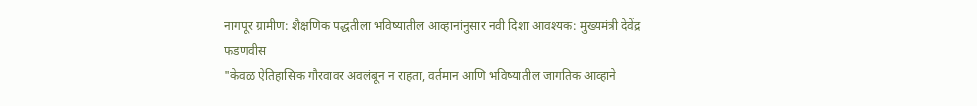नागपूर ग्रामीण: शैक्षणिक पद्धतीला भविष्यातील आव्हानांनुसार नवी दिशा आवश्यक: मुख्यमंत्री देवेंद्र फडणवीस
"केवळ ऐतिहासिक गौरवावर अवलंबून न राहता, वर्तमान आणि भविष्यातील जागतिक आव्हाने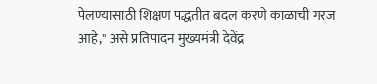पेलण्यासाठी शिक्षण पद्धतीत बदल करणे काळाची गरज आहे," असे प्रतिपादन मुख्यमंत्री देवेंद्र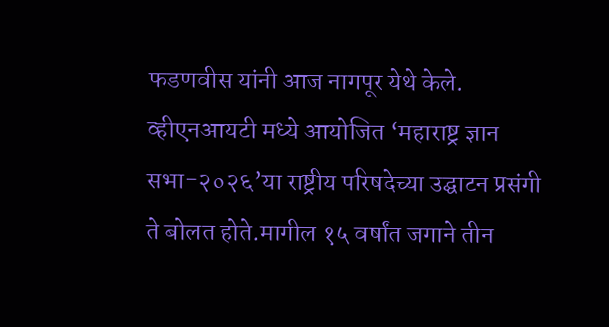फडणवीस यांनी आज नागपूर येथे केले. व्हीएनआयटी मध्ये आयोजित ‘महाराष्ट्र ज्ञान सभा-२०२६’या राष्ट्रीय परिषदेच्या उद्घाटन प्रसंगी ते बोलत होते.मागील १५ वर्षांत जगाने तीन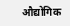औद्योगिक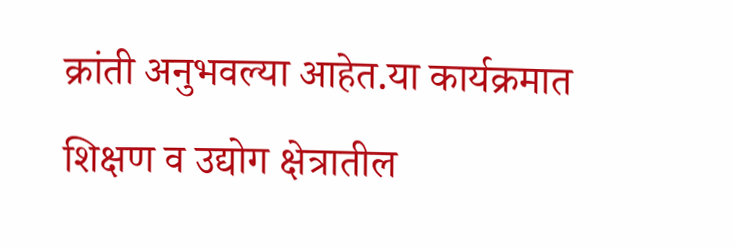क्रांती अनुभवल्या आहेत.या कार्यक्रमात शिक्षण व उद्योग क्षेत्रातील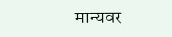मान्यवर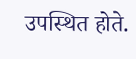उपस्थित होते.